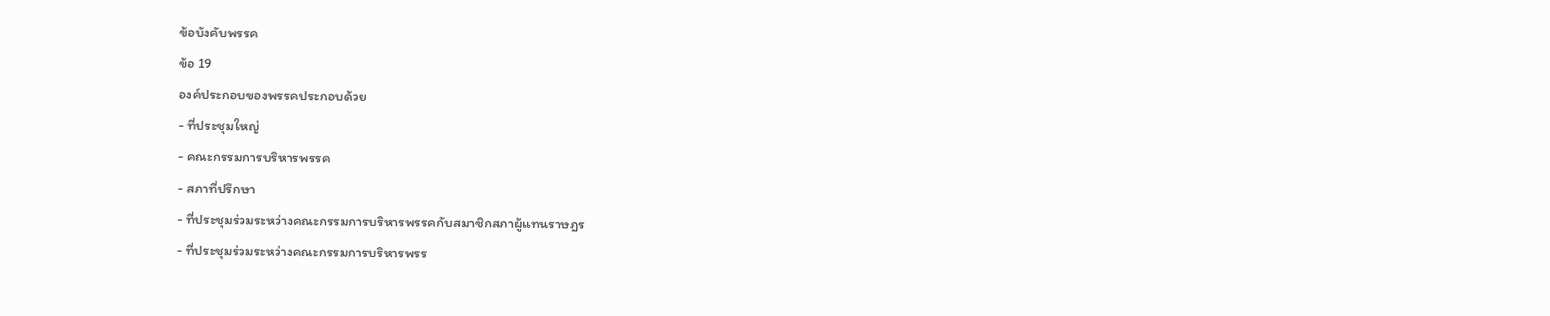ข้อบังคับพรรค
ข้อ 19
องค์ประกอบของพรรคประกอบด้วย
- ที่ประชุมใหญ่
- คณะกรรมการบริหารพรรค
- สภาที่ปรึกษา
- ที่ประชุมร่วมระหว่างคณะกรรมการบริหารพรรคกับสมาชิกสภาผู้แทนราษฎร
- ที่ประชุมร่วมระหว่างคณะกรรมการบริหารพรร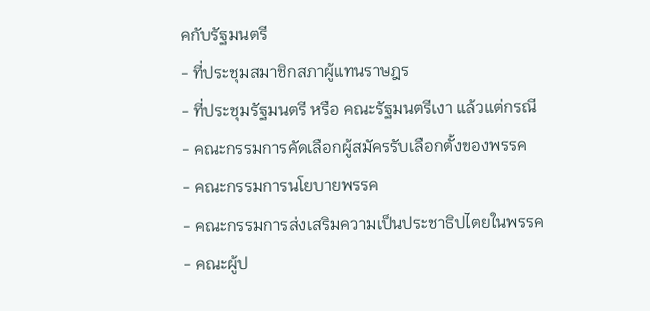คกับรัฐมนตรี
- ที่ประชุมสมาชิกสภาผู้แทนราษฎร
- ที่ประชุมรัฐมนตรี หรือ คณะรัฐมนตรีเงา แล้วแต่กรณี
- คณะกรรมการคัดเลือกผู้สมัครรับเลือกตั้งของพรรค
- คณะกรรมการนโยบายพรรค
- คณะกรรมการส่งเสริมความเป็นประชาธิปไตยในพรรค
- คณะผู้ป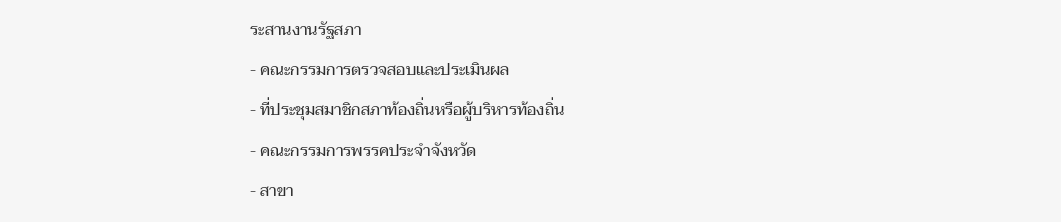ระสานงานรัฐสภา
- คณะกรรมการตรวจสอบและประเมินผล
- ที่ประชุมสมาชิกสภาท้องถิ่นหรือผู้บริหารท้องถิ่น
- คณะกรรมการพรรคประจำจังหวัด
- สาขา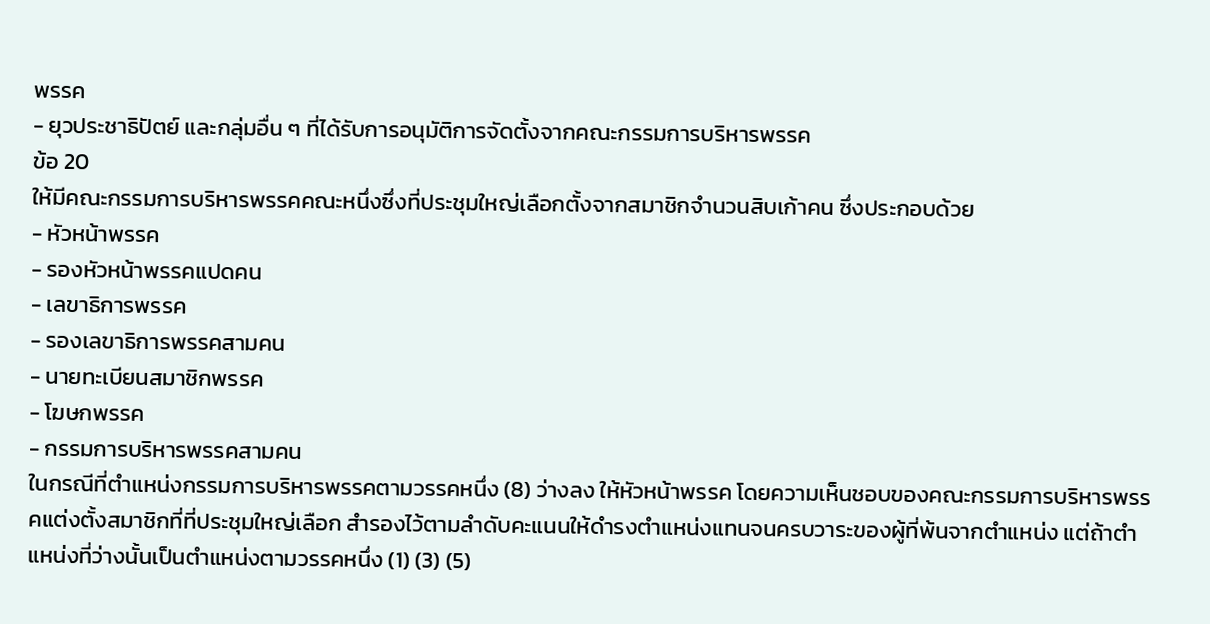พรรค
- ยุวประชาธิปัตย์ และกลุ่มอื่น ๆ ที่ได้รับการอนุมัติการจัดตั้งจากคณะกรรมการบริหารพรรค
ข้อ 20
ให้มีคณะกรรมการบริหารพรรคคณะหนึ่งซึ่งที่ประชุมใหญ่เลือกตั้งจากสมาชิกจำนวนสิบเก้าคน ซึ่งประกอบด้วย
- หัวหน้าพรรค
- รองหัวหน้าพรรคแปดคน
- เลขาธิการพรรค
- รองเลขาธิการพรรคสามคน
- นายทะเบียนสมาชิกพรรค
- โฆษกพรรค
- กรรมการบริหารพรรคสามคน
ในกรณีที่ตำแหน่งกรรมการบริหารพรรคตามวรรคหนึ่ง (8) ว่างลง ให้หัวหน้าพรรค โดยความเห็นชอบของคณะกรรมการบริหารพรรคแต่งตั้งสมาชิกที่ที่ประชุมใหญ่เลือก สำรองไว้ตามลำดับคะแนนให้ดำรงตำแหน่งแทนจนครบวาระของผู้ที่พ้นจากตำแหน่ง แต่ถ้าตำแหน่งที่ว่างนั้นเป็นตำแหน่งตามวรรคหนึ่ง (1) (3) (5)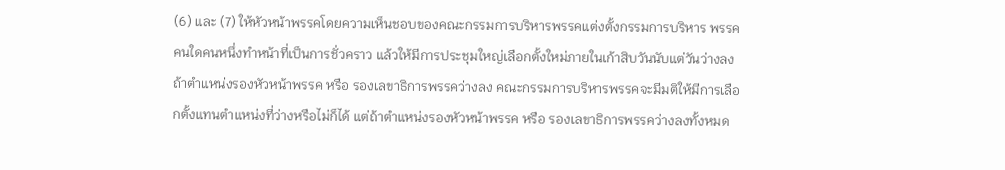(6) และ (7) ให้หัวหน้าพรรคโดยความเห็นชอบของคณะกรรมการบริหารพรรคแต่งตั้งกรรมการบริหาร พรรคคนใดคนหนึ่งทำหน้าที่เป็นการชั่วคราว แล้วให้มีการประชุมใหญ่เลือกตั้งใหม่ภายในเก้าสิบวันนับแต่วันว่างลง
ถ้าตำแหน่งรองหัวหน้าพรรค หรือ รองเลขาธิการพรรคว่างลง คณะกรรมการบริหารพรรคจะมีมติให้มีการเลือกตั้งแทนตำแหน่งที่ว่างหรือไม่ก็ได้ แต่ถ้าตำแหน่งรองหัวหน้าพรรค หรือ รองเลขาธิการพรรคว่างลงทั้งหมด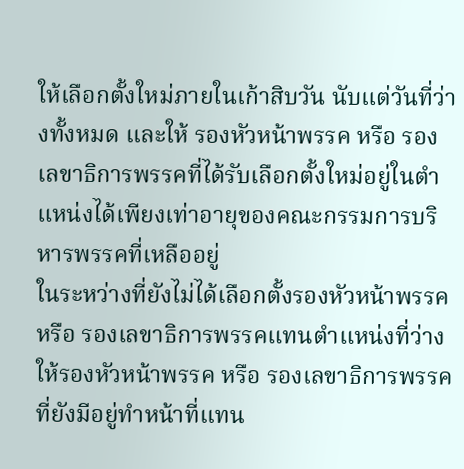ให้เลือกตั้งใหม่ภายในเก้าสิบวัน นับแต่วันที่ว่างทั้งหมด และให้ รองหัวหน้าพรรค หรือ รองเลขาธิการพรรคที่ได้รับเลือกตั้งใหม่อยู่ในตำแหน่งได้เพียงเท่าอายุของคณะกรรมการบริหารพรรคที่เหลืออยู่
ในระหว่างที่ยังไม่ได้เลือกตั้งรองหัวหน้าพรรค หรือ รองเลขาธิการพรรคแทนตำแหน่งที่ว่าง ให้รองหัวหน้าพรรค หรือ รองเลขาธิการพรรคที่ยังมีอยู่ทำหน้าที่แทน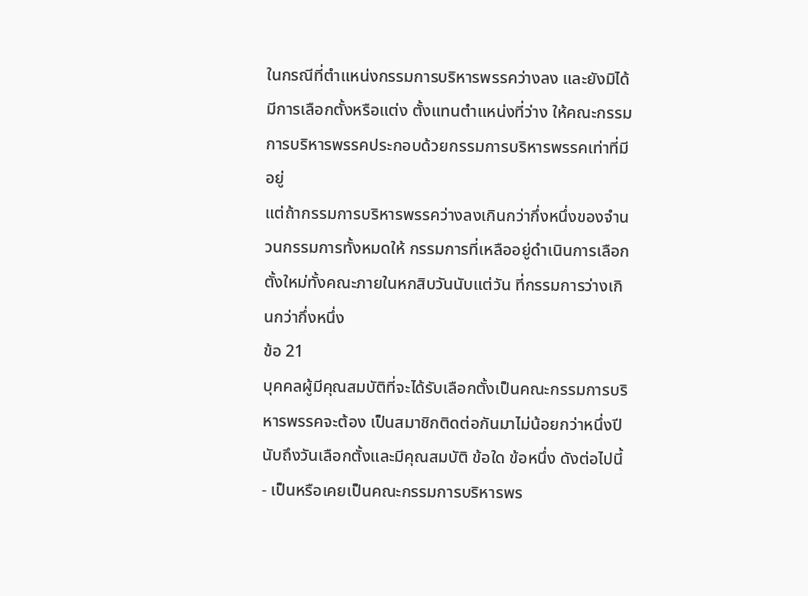ในกรณีที่ตำแหน่งกรรมการบริหารพรรคว่างลง และยังมิได้มีการเลือกตั้งหรือแต่ง ตั้งแทนตำแหน่งที่ว่าง ให้คณะกรรมการบริหารพรรคประกอบด้วยกรรมการบริหารพรรคเท่าที่มีอยู่
แต่ถ้ากรรมการบริหารพรรคว่างลงเกินกว่ากึ่งหนึ่งของจำนวนกรรมการทั้งหมดให้ กรรมการที่เหลืออยู่ดำเนินการเลือกตั้งใหม่ทั้งคณะภายในหกสิบวันนับแต่วัน ที่กรรมการว่างเกินกว่ากึ่งหนึ่ง
ข้อ 21
บุคคลผู้มีคุณสมบัติที่จะได้รับเลือกตั้งเป็นคณะกรรมการบริหารพรรคจะต้อง เป็นสมาชิกติดต่อกันมาไม่น้อยกว่าหนึ่งปีนับถึงวันเลือกตั้งและมีคุณสมบัติ ข้อใด ข้อหนึ่ง ดังต่อไปนี้
- เป็นหรือเคยเป็นคณะกรรมการบริหารพร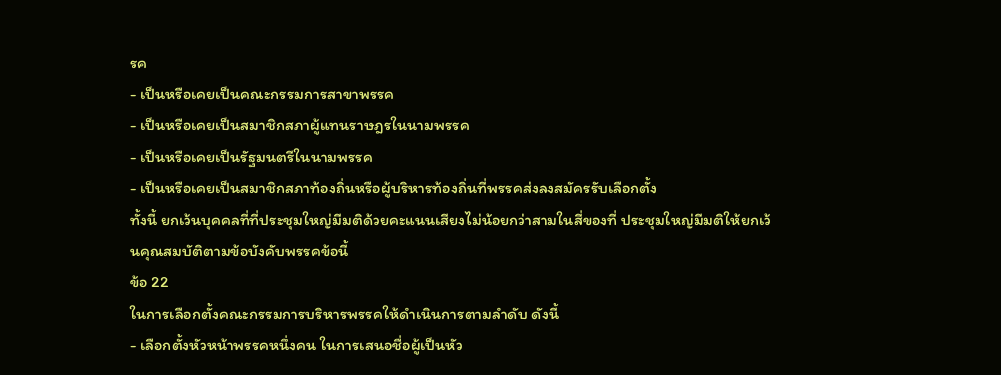รค
- เป็นหรือเคยเป็นคณะกรรมการสาขาพรรค
- เป็นหรือเคยเป็นสมาชิกสภาผู้แทนราษฎรในนามพรรค
- เป็นหรือเคยเป็นรัฐมนตรีในนามพรรค
- เป็นหรือเคยเป็นสมาชิกสภาท้องถิ่นหรือผู้บริหารท้องถิ่นที่พรรคส่งลงสมัครรับเลือกตั้ง
ทั้งนี้ ยกเว้นบุคคลที่ที่ประชุมใหญ่มีมติด้วยคะแนนเสียงไม่น้อยกว่าสามในสี่ของที่ ประชุมใหญ่มีมติให้ยกเว้นคุณสมบัติตามข้อบังคับพรรคข้อนี้
ข้อ 22
ในการเลือกตั้งคณะกรรมการบริหารพรรคให้ดำเนินการตามลำดับ ดังนี้
- เลือกตั้งหัวหน้าพรรคหนึ่งคน ในการเสนอชื่อผู้เป็นหัว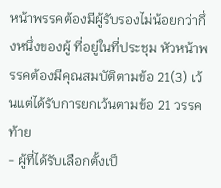หน้าพรรคต้องมีผู้รับรองไม่น้อยกว่ากึ่งหนึ่งของผู้ ที่อยู่ในที่ประชุม หัวหน้าพรรคต้องมีคุณสมบัติตามข้อ 21(3) เว้นแต่ได้รับการยกเว้นตามข้อ 21 วรรคท้าย
- ผู้ที่ได้รับเลือกตั้งเป็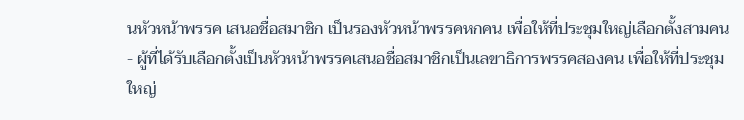นหัวหน้าพรรค เสนอชื่อสมาชิก เป็นรองหัวหน้าพรรคหกคน เพื่อให้ที่ประชุมใหญ่เลือกตั้งสามคน
- ผู้ที่ได้รับเลือกตั้งเป็นหัวหน้าพรรคเสนอชื่อสมาชิกเป็นเลขาธิการพรรคสองคน เพื่อให้ที่ประชุมใหญ่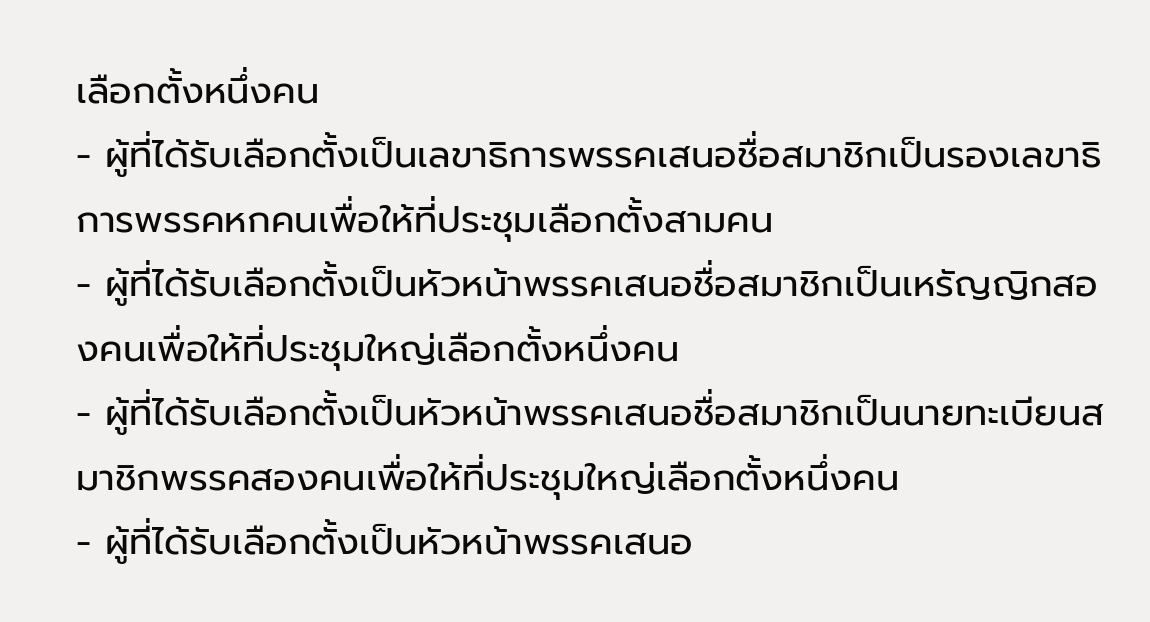เลือกตั้งหนึ่งคน
- ผู้ที่ได้รับเลือกตั้งเป็นเลขาธิการพรรคเสนอชื่อสมาชิกเป็นรองเลขาธิการพรรคหกคนเพื่อให้ที่ประชุมเลือกตั้งสามคน
- ผู้ที่ได้รับเลือกตั้งเป็นหัวหน้าพรรคเสนอชื่อสมาชิกเป็นเหรัญญิกสองคนเพื่อให้ที่ประชุมใหญ่เลือกตั้งหนึ่งคน
- ผู้ที่ได้รับเลือกตั้งเป็นหัวหน้าพรรคเสนอชื่อสมาชิกเป็นนายทะเบียนสมาชิกพรรคสองคนเพื่อให้ที่ประชุมใหญ่เลือกตั้งหนึ่งคน
- ผู้ที่ได้รับเลือกตั้งเป็นหัวหน้าพรรคเสนอ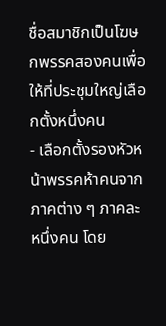ชื่อสมาชิกเป็นโฆษกพรรคสองคนเพื่อให้ที่ประชุมใหญ่เลือกตั้งหนึ่งคน
- เลือกตั้งรองหัวหน้าพรรคห้าคนจากภาคต่าง ๆ ภาคละหนึ่งคน โดย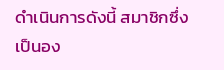ดำเนินการดังนี้ สมาชิกซึ่งเป็นอง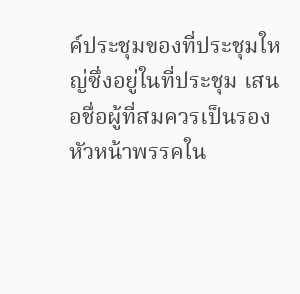ค์ประชุมของที่ประชุมใหญ่ซึ่งอยู่ในที่ประชุม เสนอชื่อผู้ที่สมควรเป็นรองหัวหน้าพรรคใน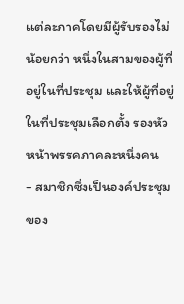แต่ละภาคโดยมีผู้รับรองไม่น้อยกว่า หนึ่งในสามของผู้ที่อยู่ในที่ประชุม และให้ผู้ที่อยู่ในที่ประชุมเลือกตั้ง รองหัวหน้าพรรคภาคละหนึ่งคน
- สมาชิกซึ่งเป็นองค์ประชุมของ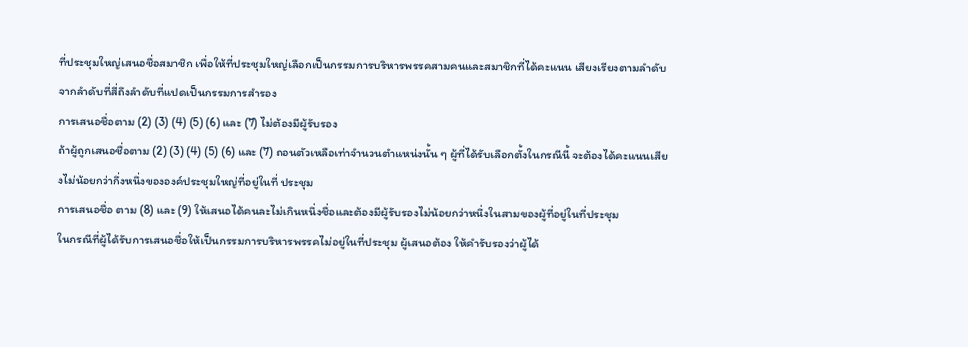ที่ประชุมใหญ่เสนอชื่อสมาชิก เพื่อให้ที่ประชุมใหญ่เลือกเป็นกรรมการบริหารพรรคสามคนและสมาชิกที่ได้คะแนน เสียงเรียงตามลำดับจากลำดับที่สี่ถึงลำดับที่แปดเป็นกรรมการสำรอง
การเสนอชื่อตาม (2) (3) (4) (5) (6) และ (7) ไม่ต้องมีผู้รับรอง
ถ้าผู้ถูกเสนอชื่อตาม (2) (3) (4) (5) (6) และ (7) ถอนตัวเหลือเท่าจำนวนตำแหน่งนั้น ๆ ผู้ที่ได้รับเลือกตั้งในกรณีนี้ จะต้องได้คะแนนเสียงไม่น้อยกว่ากึ่งหนึ่งขององค์ประชุมใหญ่ที่อยู่ในที่ ประชุม
การเสนอชื่อ ตาม (8) และ (9) ให้เสนอได้คนละไม่เกินหนึ่งชื่อและต้องมีผู้รับรองไม่น้อยกว่าหนึ่งในสามของผู้ที่อยู่ในที่ประชุม
ในกรณีที่ผู้ได้รับการเสนอชื่อให้เป็นกรรมการบริหารพรรคไม่อยู่ในที่ประชุม ผู้เสนอต้อง ให้คำรับรองว่าผู้ได้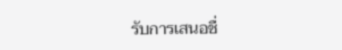รับการเสนอชื่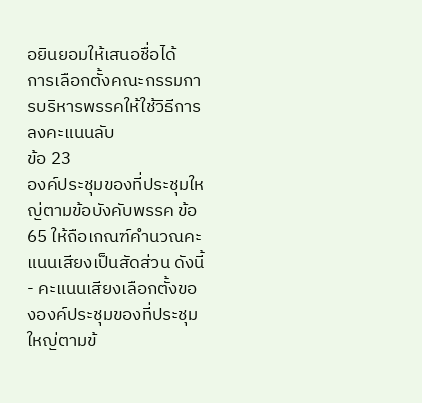อยินยอมให้เสนอชื่อได้
การเลือกตั้งคณะกรรมการบริหารพรรคให้ใช้วิธีการลงคะแนนลับ
ข้อ 23
องค์ประชุมของที่ประชุมใหญ่ตามข้อบังคับพรรค ข้อ 65 ให้ถือเกณฑ์คำนวณคะแนนเสียงเป็นสัดส่วน ดังนี้
- คะแนนเสียงเลือกตั้งขององค์ประชุมของที่ประชุมใหญ่ตามข้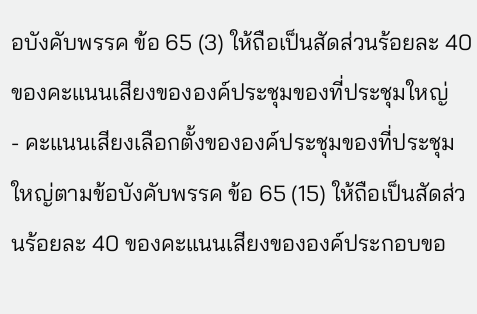อบังคับพรรค ข้อ 65 (3) ให้ถือเป็นสัดส่วนร้อยละ 40 ของคะแนนเสียงขององค์ประชุมของที่ประชุมใหญ่
- คะแนนเสียงเลือกตั้งขององค์ประชุมของที่ประชุมใหญ่ตามข้อบังคับพรรค ข้อ 65 (15) ให้ถือเป็นสัดส่วนร้อยละ 40 ของคะแนนเสียงขององค์ประกอบขอ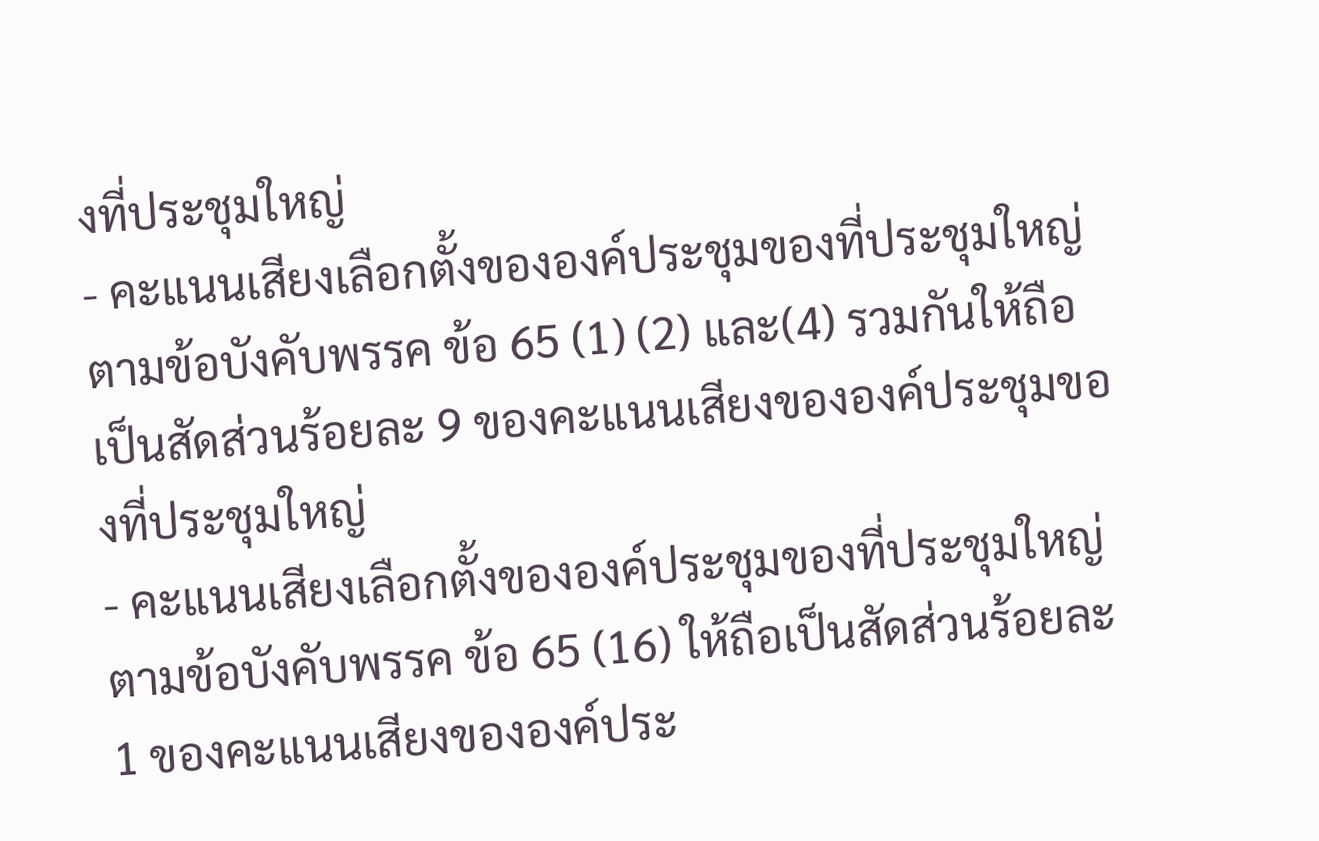งที่ประชุมใหญ่
- คะแนนเสียงเลือกตั้งขององค์ประชุมของที่ประชุมใหญ่ตามข้อบังคับพรรค ข้อ 65 (1) (2) และ(4) รวมกันให้ถือเป็นสัดส่วนร้อยละ 9 ของคะแนนเสียงขององค์ประชุมของที่ประชุมใหญ่
- คะแนนเสียงเลือกตั้งขององค์ประชุมของที่ประชุมใหญ่ตามข้อบังคับพรรค ข้อ 65 (16) ให้ถือเป็นสัดส่วนร้อยละ 1 ของคะแนนเสียงขององค์ประ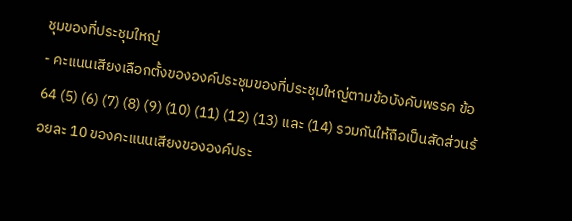ชุมของที่ประชุมใหญ่
- คะแนนเสียงเลือกตั้งขององค์ประชุมของที่ประชุมใหญ่ตามข้อบังคับพรรค ข้อ 64 (5) (6) (7) (8) (9) (10) (11) (12) (13) และ (14) รวมกันให้ถือเป็นสัดส่วนร้อยละ 10 ของคะแนนเสียงขององค์ประ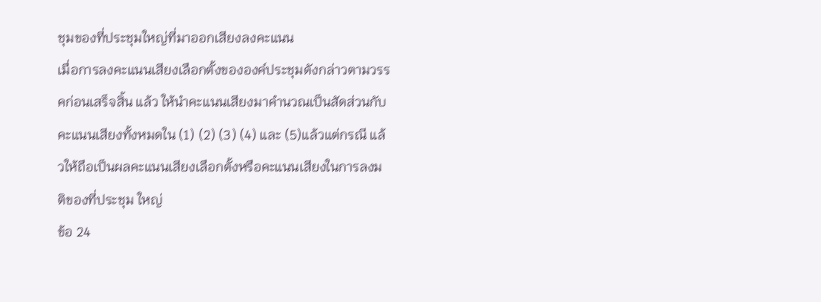ชุมของที่ประชุมใหญ่ที่มาออกเสียงลงคะแนน
เมื่อการลงคะแนนเสียงเลือกตั้งขององค์ประชุมดังกล่าวตามวรรคก่อนเสร็จสิ้น แล้ว ให้นำคะแนนเสียงมาคำนวณเป็นสัดส่วนกับคะแนนเสียงทั้งหมดใน (1) (2) (3) (4) และ (5)แล้วแต่กรณี แล้วให้ถือเป็นผลคะแนนเสียงเลือกตั้งหรือคะแนนเสียงในการลงมติของที่ประชุม ใหญ่
ข้อ 24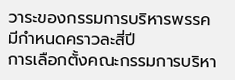วาระของกรรมการบริหารพรรคมีกำหนดคราวละสี่ปี
การเลือกตั้งคณะกรรมการบริหา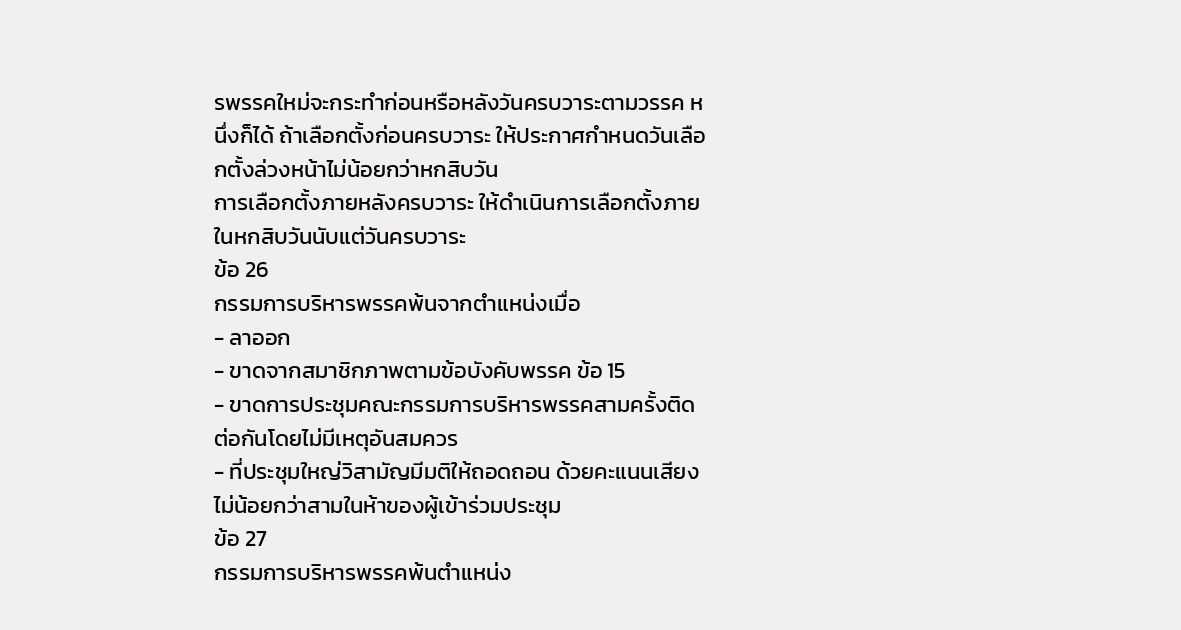รพรรคใหม่จะกระทำก่อนหรือหลังวันครบวาระตามวรรค หนึ่งก็ได้ ถ้าเลือกตั้งก่อนครบวาระ ให้ประกาศกำหนดวันเลือกตั้งล่วงหน้าไม่น้อยกว่าหกสิบวัน
การเลือกตั้งภายหลังครบวาระ ให้ดำเนินการเลือกตั้งภายในหกสิบวันนับแต่วันครบวาระ
ข้อ 26
กรรมการบริหารพรรคพ้นจากตำแหน่งเมื่อ
- ลาออก
- ขาดจากสมาชิกภาพตามข้อบังคับพรรค ข้อ 15
- ขาดการประชุมคณะกรรมการบริหารพรรคสามครั้งติดต่อกันโดยไม่มีเหตุอันสมควร
- ที่ประชุมใหญ่วิสามัญมีมติให้ถอดถอน ด้วยคะแนนเสียงไม่น้อยกว่าสามในห้าของผู้เข้าร่วมประชุม
ข้อ 27
กรรมการบริหารพรรคพ้นตำแหน่ง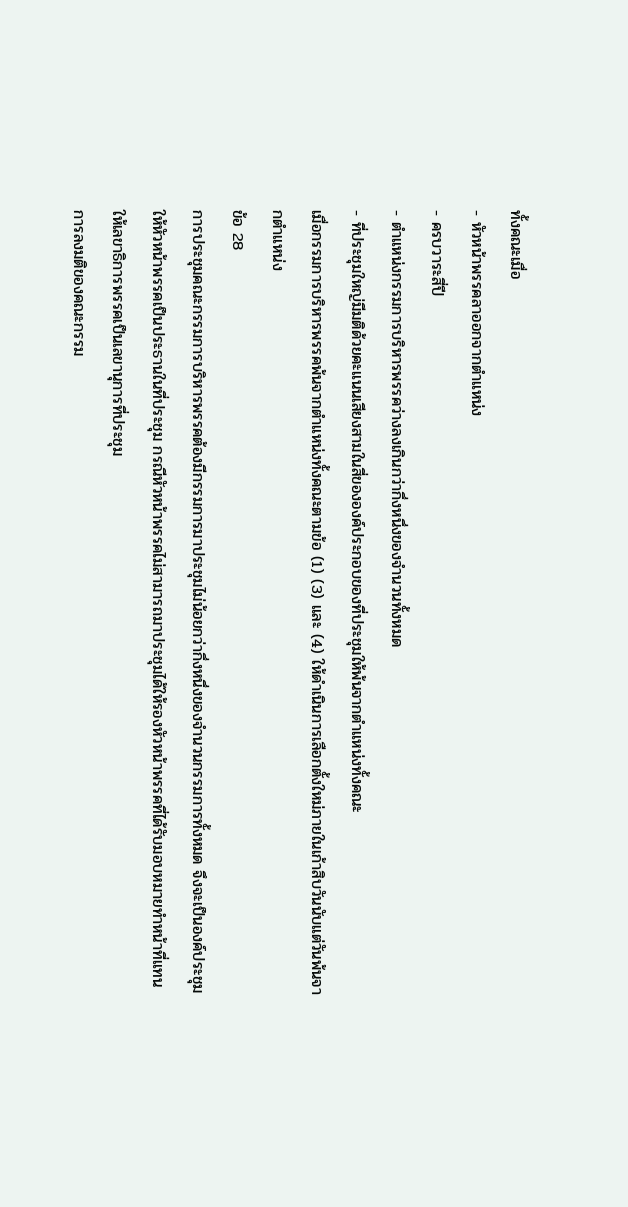ทั้งคณะเมื่อ
- หัวหน้าพรรคลาออกจากตำแหน่ง
- ครบวาระสี่ปี
- ตำแหน่งกรรมการบริหารพรรคว่างลงเกินกว่ากึ่งหนึ่งของจำนวนทั้งหมด
- ที่ประชุมใหญ่มีมติด้วยคะแนนเสียงสามในสี่ขององค์ประกอบของที่ประชุมให้พ้นจากตำแหน่งทั้งคณะ
เมื่อกรรมการบริหารพรรคพ้นจากตำแหน่งทั้งคณะตามข้อ (1) (3) และ (4) ให้ดำเนินการเลือกตั้งใหม่ภายในเก้าสิบวันนับแต่วันพ้นจากตำแหน่ง
ข้อ 28
การประชุมคณะกรรมการบริหารพรรคต้องมีกรรมการมาประชุมไม่น้อยกว่ากึ่งหนึ่งของจำนวนกรรมการทั้งหมด จึงจะเป็นองค์ประชุม
ให้หัวหน้าพรรคเป็นประธานในที่ประชุม กรณีหัวหน้าพรรคไม่สามารถมาประชุมได้ให้รองหัวหน้าพรรคที่ได้รับมอบหมายทำหน้าที่แทน
ให้เลขาธิการพรรคเป็นเลขานุการที่ประชุม
การลงมติของคณะกรรม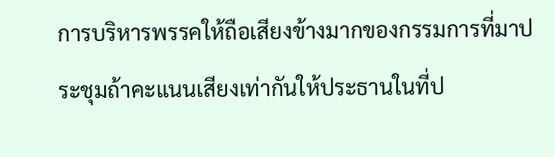การบริหารพรรคให้ถือเสียงข้างมากของกรรมการที่มาประชุมถ้าคะแนนเสียงเท่ากันให้ประธานในที่ป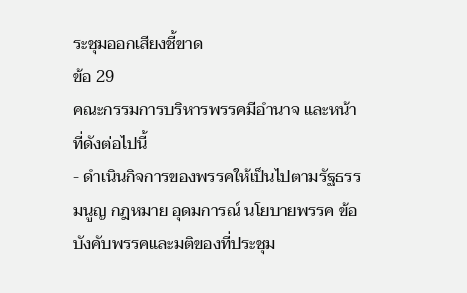ระชุมออกเสียงชี้ขาด
ข้อ 29
คณะกรรมการบริหารพรรคมีอำนาจ และหน้าที่ดังต่อไปนี้
- ดำเนินกิจการของพรรคให้เป็นไปตามรัฐธรรมนูญ กฎหมาย อุดมการณ์ นโยบายพรรค ข้อบังคับพรรคและมติของที่ประชุม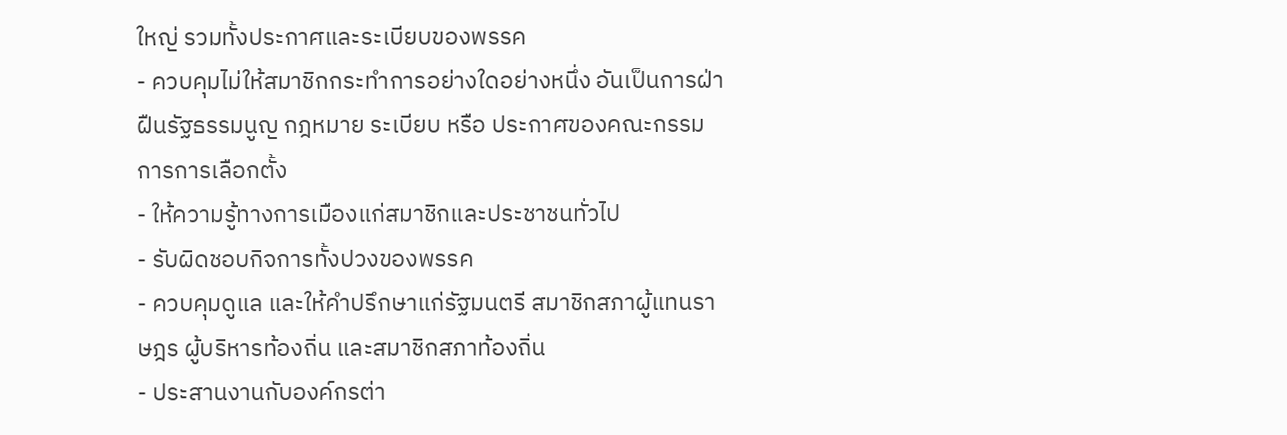ใหญ่ รวมทั้งประกาศและระเบียบของพรรค
- ควบคุมไม่ให้สมาชิกกระทำการอย่างใดอย่างหนึ่ง อันเป็นการฝ่าฝืนรัฐธรรมนูญ กฎหมาย ระเบียบ หรือ ประกาศของคณะกรรมการการเลือกตั้ง
- ให้ความรู้ทางการเมืองแก่สมาชิกและประชาชนทั่วไป
- รับผิดชอบกิจการทั้งปวงของพรรค
- ควบคุมดูแล และให้คำปรึกษาแก่รัฐมนตรี สมาชิกสภาผู้แทนราษฎร ผู้บริหารท้องถิ่น และสมาชิกสภาท้องถิ่น
- ประสานงานกับองค์กรต่า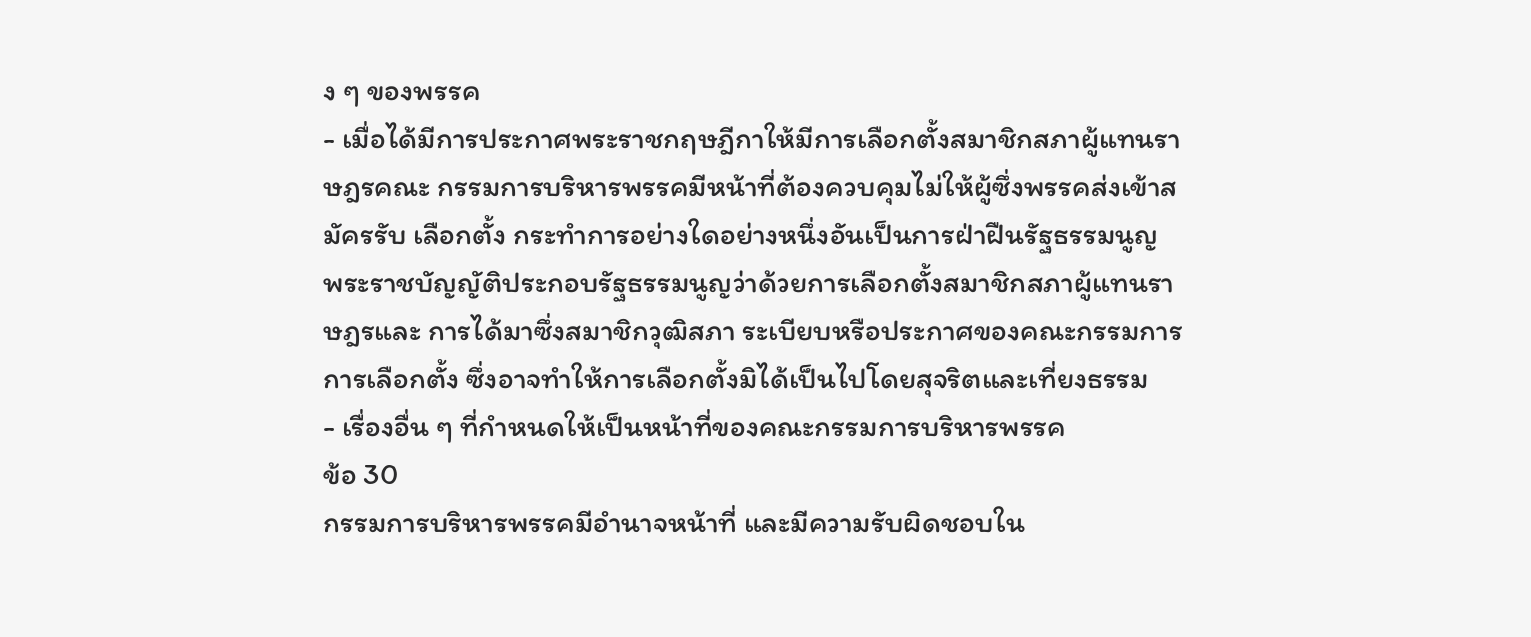ง ๆ ของพรรค
- เมื่อได้มีการประกาศพระราชกฤษฎีกาให้มีการเลือกตั้งสมาชิกสภาผู้แทนราษฎรคณะ กรรมการบริหารพรรคมีหน้าที่ต้องควบคุมไม่ให้ผู้ซึ่งพรรคส่งเข้าสมัครรับ เลือกตั้ง กระทำการอย่างใดอย่างหนึ่งอันเป็นการฝ่าฝืนรัฐธรรมนูญ พระราชบัญญัติประกอบรัฐธรรมนูญว่าด้วยการเลือกตั้งสมาชิกสภาผู้แทนราษฎรและ การได้มาซึ่งสมาชิกวุฒิสภา ระเบียบหรือประกาศของคณะกรรมการการเลือกตั้ง ซึ่งอาจทำให้การเลือกตั้งมิได้เป็นไปโดยสุจริตและเที่ยงธรรม
- เรื่องอื่น ๆ ที่กำหนดให้เป็นหน้าที่ของคณะกรรมการบริหารพรรค
ข้อ 30
กรรมการบริหารพรรคมีอำนาจหน้าที่ และมีความรับผิดชอบใน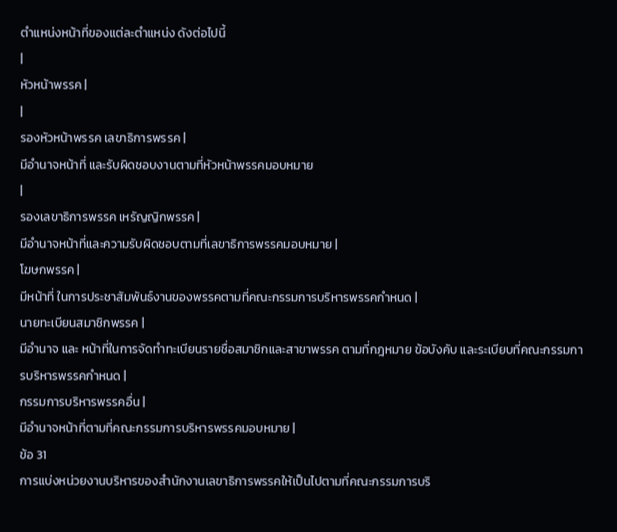ตำแหน่งหน้าที่ของแต่ละตำแหน่ง ดังต่อไปนี้
|
หัวหน้าพรรค |
|
รองหัวหน้าพรรค เลขาธิการพรรค |
มีอำนาจหน้าที่ และรับผิดชอบงานตามที่หัวหน้าพรรคมอบหมาย
|
รองเลขาธิการพรรค เหรัญญิกพรรค |
มีอำนาจหน้าที่และความรับผิดชอบตามที่เลขาธิการพรรคมอบหมาย |
โฆษกพรรค |
มีหน้าที่ ในการประชาสัมพันธ์งานของพรรคตามที่คณะกรรมการบริหารพรรคกำหนด |
นายทะเบียนสมาชิกพรรค |
มีอำนาจ และ หน้าที่ในการจัดทำทะเบียนรายชื่อสมาชิกและสาขาพรรค ตามที่กฎหมาย ข้อบังคับ และระเบียบที่คณะกรรมการบริหารพรรคกำหนด |
กรรมการบริหารพรรคอื่น |
มีอำนาจหน้าที่ตามที่คณะกรรมการบริหารพรรคมอบหมาย |
ข้อ 31
การแบ่งหน่วยงานบริหารของสำนักงานเลขาธิการพรรคให้เป็นไปตามที่คณะกรรมการบริ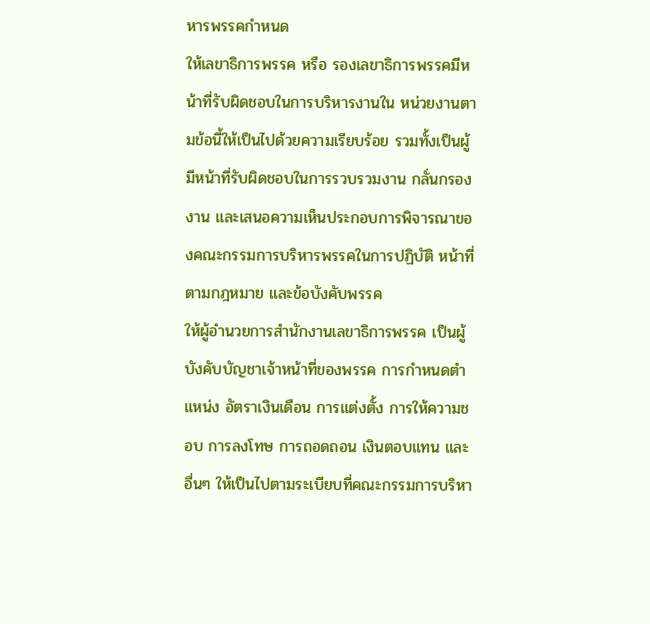หารพรรคกำหนด
ให้เลขาธิการพรรค หรือ รองเลขาธิการพรรคมีหน้าที่รับผิดชอบในการบริหารงานใน หน่วยงานตามข้อนี้ให้เป็นไปด้วยความเรียบร้อย รวมทั้งเป็นผู้มีหน้าที่รับผิดชอบในการรวบรวมงาน กลั่นกรองงาน และเสนอความเห็นประกอบการพิจารณาของคณะกรรมการบริหารพรรคในการปฏิบัติ หน้าที่ตามกฎหมาย และข้อบังคับพรรค
ให้ผู้อำนวยการสำนักงานเลขาธิการพรรค เป็นผู้บังคับบัญชาเจ้าหน้าที่ของพรรค การกำหนดตำแหน่ง อัตราเงินเดือน การแต่งตั้ง การให้ความชอบ การลงโทษ การถอดถอน เงินตอบแทน และอื่นๆ ให้เป็นไปตามระเบียบที่คณะกรรมการบริหา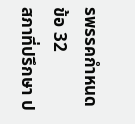รพรรคกำหนด
ข้อ 32
สภาที่ปรึกษา ป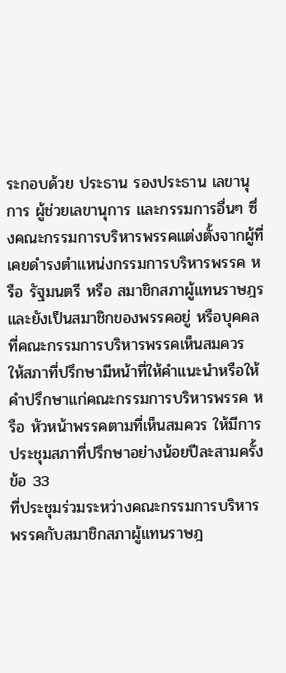ระกอบด้วย ประธาน รองประธาน เลขานุการ ผู้ช่วยเลขานุการ และกรรมการอื่นๆ ซึ่งคณะกรรมการบริหารพรรคแต่งตั้งจากผู้ที่เคยดำรงตำแหน่งกรรมการบริหารพรรค หรือ รัฐมนตรี หรือ สมาชิกสภาผู้แทนราษฎร และยังเป็นสมาชิกของพรรคอยู่ หรือบุคคลที่คณะกรรมการบริหารพรรคเห็นสมควร
ให้สภาที่ปรึกษามีหน้าที่ให้คำแนะนำหรือให้คำปรึกษาแก่คณะกรรมการบริหารพรรค หรือ หัวหน้าพรรคตามที่เห็นสมควร ให้มีการประชุมสภาที่ปรึกษาอย่างน้อยปีละสามครั้ง
ข้อ 33
ที่ประชุมร่วมระหว่างคณะกรรมการบริหารพรรคกับสมาชิกสภาผู้แทนราษฎ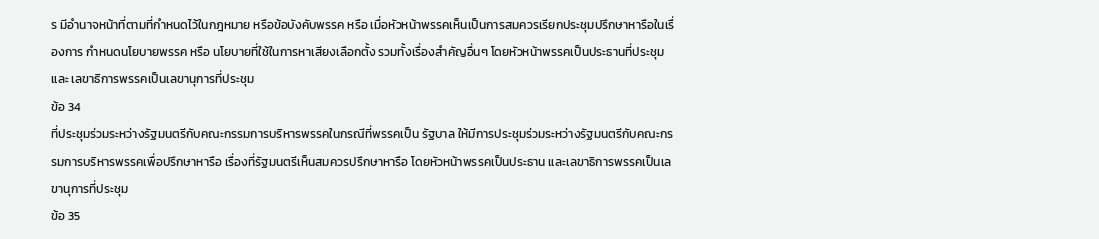ร มีอำนาจหน้าที่ตามที่กำหนดไว้ในกฎหมาย หรือข้อบังคับพรรค หรือ เมื่อหัวหน้าพรรคเห็นเป็นการสมควรเรียกประชุมปรึกษาหารือในเรื่องการ กำหนดนโยบายพรรค หรือ นโยบายที่ใช้ในการหาเสียงเลือกตั้ง รวมทั้งเรื่องสำคัญอื่นๆ โดยหัวหน้าพรรคเป็นประธานที่ประชุม และ เลขาธิการพรรคเป็นเลขานุการที่ประชุม
ข้อ 34
ที่ประชุมร่วมระหว่างรัฐมนตรีกับคณะกรรมการบริหารพรรคในกรณีที่พรรคเป็น รัฐบาล ให้มีการประชุมร่วมระหว่างรัฐมนตรีกับคณะกรรมการบริหารพรรคเพื่อปรึกษาหารือ เรื่องที่รัฐมนตรีเห็นสมควรปรึกษาหารือ โดยหัวหน้าพรรคเป็นประธาน และเลขาธิการพรรคเป็นเลขานุการที่ประชุม
ข้อ 35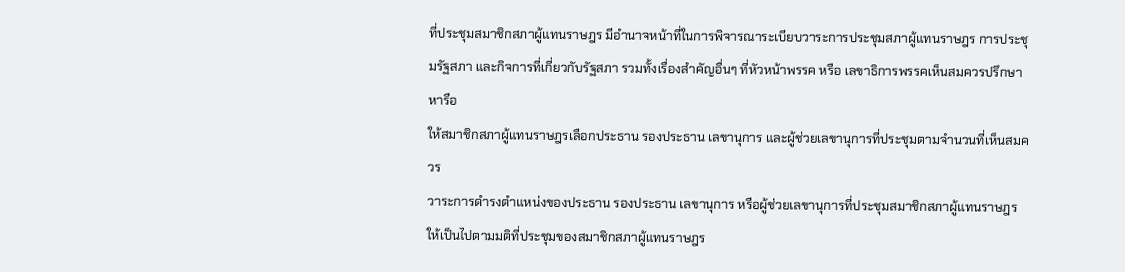ที่ประชุมสมาชิกสภาผู้แทนราษฎร มีอำนาจหน้าที่ในการพิจารณาระเบียบวาระการประชุมสภาผู้แทนราษฎร การประชุมรัฐสภา และกิจการที่เกี่ยวกับรัฐสภา รวมทั้งเรื่องสำคัญอื่นๆ ที่หัวหน้าพรรค หรือ เลขาธิการพรรคเห็นสมควรปรึกษาหารือ
ให้สมาชิกสภาผู้แทนราษฎรเลือกประธาน รองประธาน เลขานุการ และผู้ช่วยเลขานุการที่ประชุมตามจำนวนที่เห็นสมควร
วาระการดำรงตำแหน่งของประธาน รองประธาน เลขานุการ หรือผู้ช่วยเลขานุการที่ประชุมสมาชิกสภาผู้แทนราษฎร ให้เป็นไปตามมติที่ประชุมของสมาชิกสภาผู้แทนราษฎร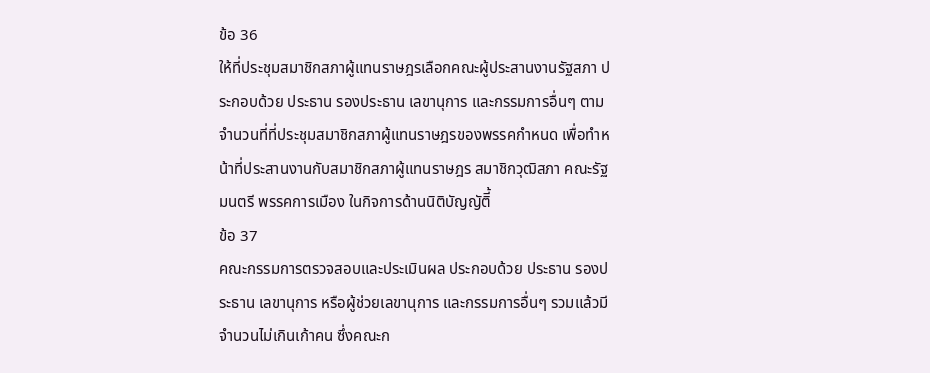ข้อ 36
ให้ที่ประชุมสมาชิกสภาผู้แทนราษฎรเลือกคณะผู้ประสานงานรัฐสภา ประกอบด้วย ประธาน รองประธาน เลขานุการ และกรรมการอื่นๆ ตามจำนวนที่ที่ประชุมสมาชิกสภาผู้แทนราษฎรของพรรคกำหนด เพื่อทำหน้าที่ประสานงานกับสมาชิกสภาผู้แทนราษฎร สมาชิกวุฒิสภา คณะรัฐมนตรี พรรคการเมือง ในกิจการด้านนิติบัญญัติี้
ข้อ 37
คณะกรรมการตรวจสอบและประเมินผล ประกอบด้วย ประธาน รองประธาน เลขานุการ หรือผู้ช่วยเลขานุการ และกรรมการอื่นๆ รวมแล้วมีจำนวนไม่เกินเก้าคน ซึ่งคณะก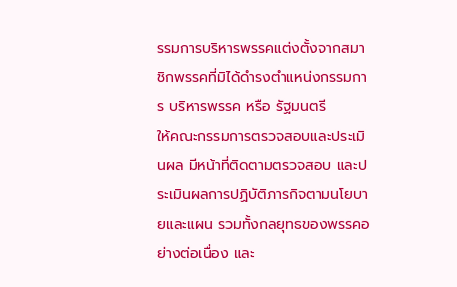รรมการบริหารพรรคแต่งตั้งจากสมาชิกพรรคที่มิได้ดำรงตำแหน่งกรรมการ บริหารพรรค หรือ รัฐมนตรี
ให้คณะกรรมการตรวจสอบและประเมินผล มีหน้าที่ติดตามตรวจสอบ และประเมินผลการปฏิบัติภารกิจตามนโยบายและแผน รวมทั้งกลยุทธของพรรคอย่างต่อเนื่อง และ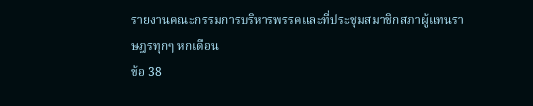รายงานคณะกรรมการบริหารพรรคและที่ประชุมสมาชิกสภาผู้แทนราษฎรทุกๆ หกเดือน
ข้อ 38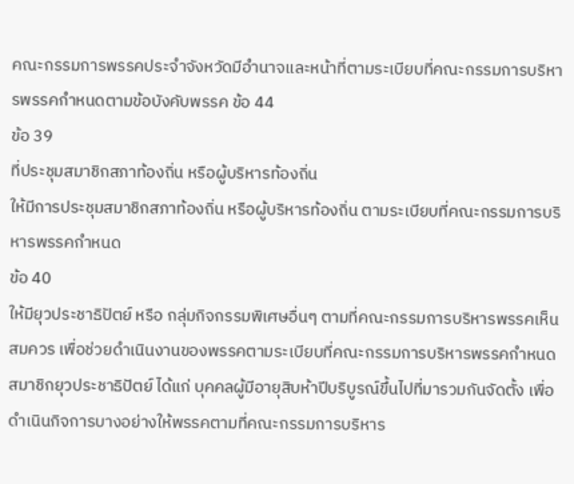คณะกรรมการพรรคประจำจังหวัดมีอำนาจและหน้าที่ตามระเบียบที่คณะกรรมการบริหารพรรคกำหนดตามข้อบังคับพรรค ข้อ 44
ข้อ 39
ที่ประชุมสมาชิกสภาท้องถิ่น หรือผู้บริหารท้องถิ่น
ให้มีการประชุมสมาชิกสภาท้องถิ่น หรือผู้บริหารท้องถิ่น ตามระเบียบที่คณะกรรมการบริหารพรรคกำหนด
ข้อ 40
ให้มียุวประชาธิปัตย์ หรือ กลุ่มกิจกรรมพิเศษอื่นๆ ตามที่คณะกรรมการบริหารพรรคเห็นสมควร เพื่อช่วยดำเนินงานของพรรคตามระเบียบที่คณะกรรมการบริหารพรรคกำหนด
สมาชิกยุวประชาธิปัตย์ ได้แก่ บุคคลผู้มีอายุสิบห้าปีบริบูรณ์ขึ้นไปที่มารวมกันจัดตั้ง เพื่อดำเนินกิจการบางอย่างให้พรรคตามที่คณะกรรมการบริหาร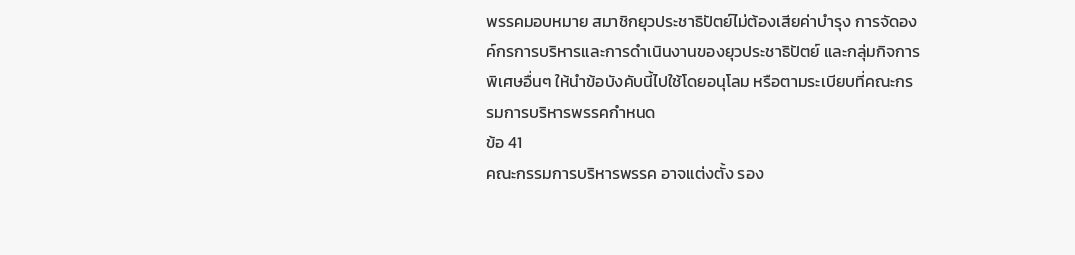พรรคมอบหมาย สมาชิกยุวประชาธิปัตย์ไม่ต้องเสียค่าบำรุง การจัดองค์กรการบริหารและการดำเนินงานของยุวประชาธิปัตย์ และกลุ่มกิจการพิเศษอื่นๆ ให้นำข้อบังคับนี้ไปใช้โดยอนุโลม หรือตามระเบียบที่คณะกรรมการบริหารพรรคกำหนด
ข้อ 41
คณะกรรมการบริหารพรรค อาจแต่งตั้ง รอง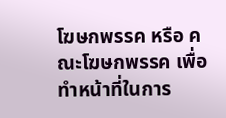โฆษกพรรค หรือ คณะโฆษกพรรค เพื่อทำหน้าที่ในการ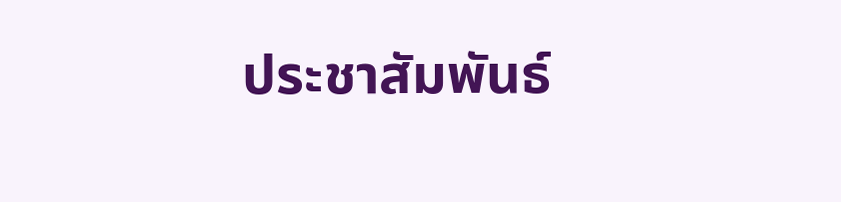ประชาสัมพันธ์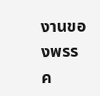งานของพรรค